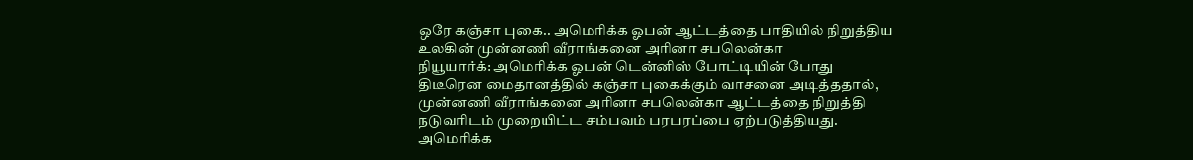ஒரே கஞ்சா புகை.. அமெரிக்க ஓபன் ஆட்டத்தை பாதியில் நிறுத்திய உலகின் முன்னணி வீராங்கனை அரினா சபலென்கா
நியூயார்க்: அமெரிக்க ஓபன் டென்னிஸ் போட்டியின் போது திடீரென மைதானத்தில் கஞ்சா புகைக்கும் வாசனை அடித்ததால், முன்னணி வீராங்கனை அரினா சபலென்கா ஆட்டத்தை நிறுத்தி நடுவரிடம் முறையிட்ட சம்பவம் பரபரப்பை ஏற்படுத்தியது. அமெரிக்க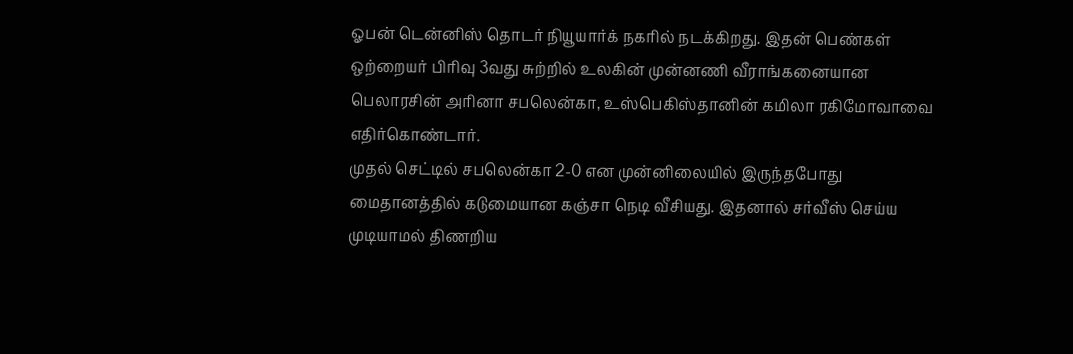ஓபன் டென்னிஸ் தொடர் நியூயார்க் நகரில் நடக்கிறது. இதன் பெண்கள் ஒற்றையர் பிரிவு 3வது சுற்றில் உலகின் முன்னணி வீராங்கனையான பெலாரசின் அரினா சபலென்கா, உஸ்பெகிஸ்தானின் கமிலா ரகிமோவாவை எதிர்கொண்டார்.
முதல் செட்டில் சபலென்கா 2-0 என முன்னிலையில் இருந்தபோது மைதானத்தில் கடுமையான கஞ்சா நெடி வீசியது. இதனால் சர்வீஸ் செய்ய முடியாமல் திணறிய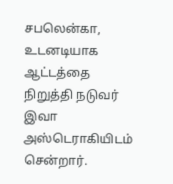சபலென்கா, உடனடியாக ஆட்டத்தை நிறுத்தி நடுவர் இவா அஸ்டெராகியிடம் சென்றார்.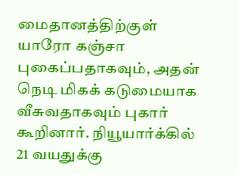மைதானத்திற்குள் யாரோ கஞ்சா புகைப்பதாகவும், அதன் நெடி மிகக் கடுமையாக வீசுவதாகவும் புகார் கூறினார். நியூயார்க்கில் 21 வயதுக்கு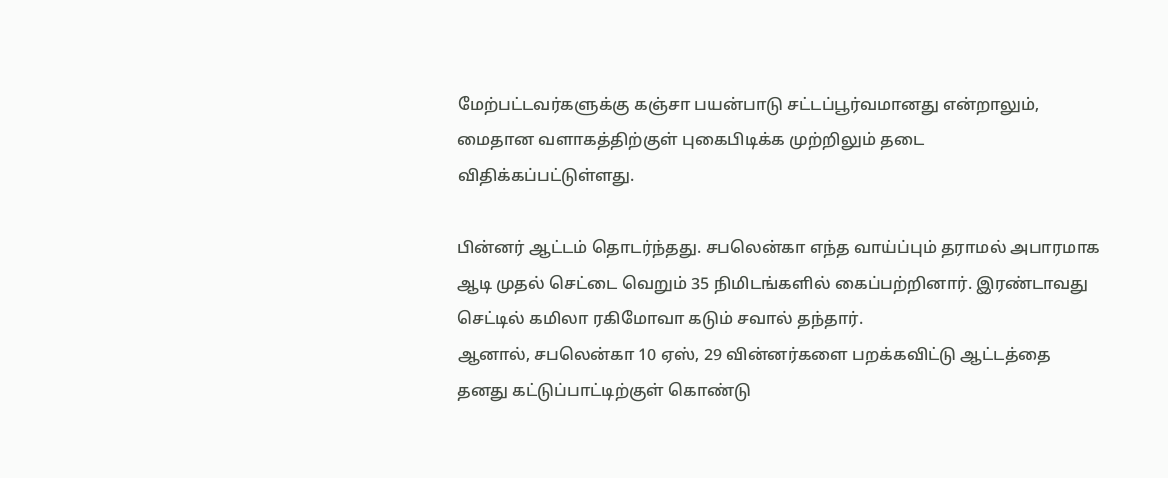மேற்பட்டவர்களுக்கு கஞ்சா பயன்பாடு சட்டப்பூர்வமானது என்றாலும், மைதான வளாகத்திற்குள் புகைபிடிக்க முற்றிலும் தடை விதிக்கப்பட்டுள்ளது.

பின்னர் ஆட்டம் தொடர்ந்தது. சபலென்கா எந்த வாய்ப்பும் தராமல் அபாரமாக ஆடி முதல் செட்டை வெறும் 35 நிமிடங்களில் கைப்பற்றினார். இரண்டாவது செட்டில் கமிலா ரகிமோவா கடும் சவால் தந்தார்.
ஆனால், சபலென்கா 10 ஏஸ், 29 வின்னர்களை பறக்கவிட்டு ஆட்டத்தை தனது கட்டுப்பாட்டிற்குள் கொண்டு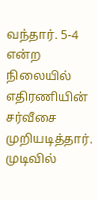வந்தார். 5-4 என்ற நிலையில் எதிரணியின் சர்வீசை முறியடித்தார். முடிவில்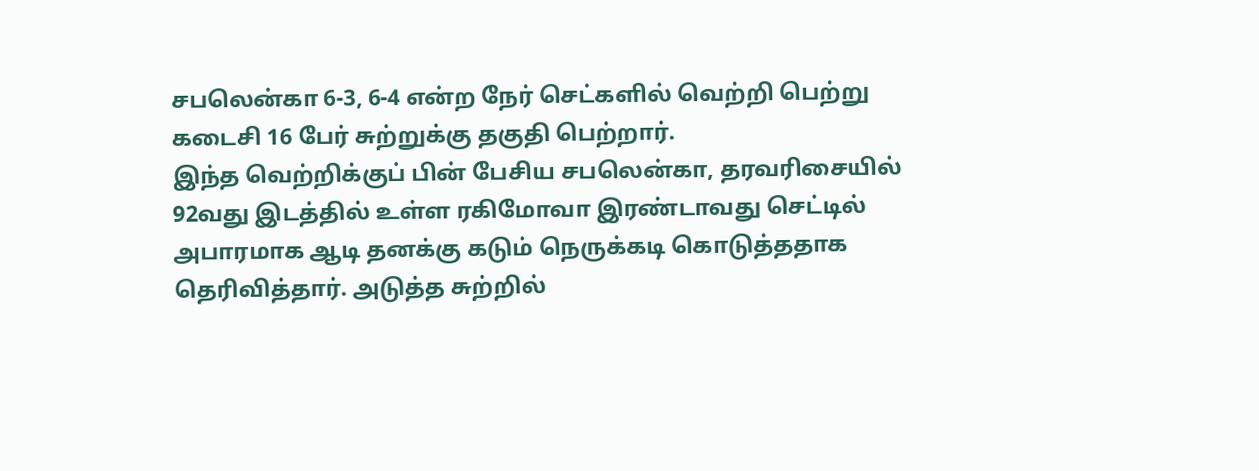சபலென்கா 6-3, 6-4 என்ற நேர் செட்களில் வெற்றி பெற்று கடைசி 16 பேர் சுற்றுக்கு தகுதி பெற்றார்.
இந்த வெற்றிக்குப் பின் பேசிய சபலென்கா, தரவரிசையில் 92வது இடத்தில் உள்ள ரகிமோவா இரண்டாவது செட்டில் அபாரமாக ஆடி தனக்கு கடும் நெருக்கடி கொடுத்ததாக தெரிவித்தார். அடுத்த சுற்றில்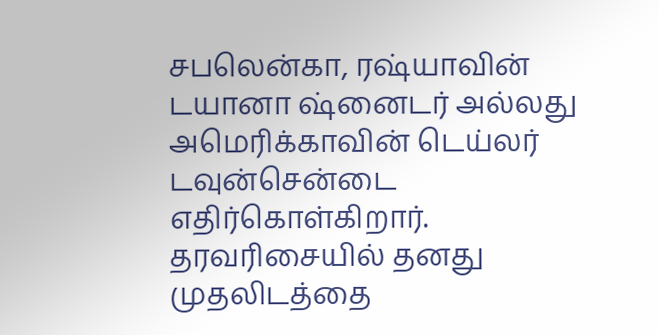சபலென்கா, ரஷ்யாவின் டயானா ஷ்னைடர் அல்லது அமெரிக்காவின் டெய்லர் டவுன்சென்டை எதிர்கொள்கிறார். தரவரிசையில் தனது முதலிடத்தை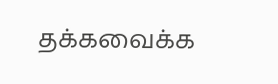தக்கவைக்க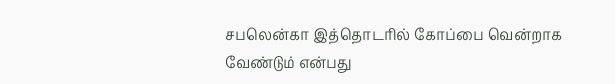சபலென்கா இத்தொடரில் கோப்பை வென்றாக வேண்டும் என்பது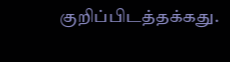குறிப்பிடத்தக்கது.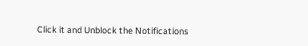Click it and Unblock the Notifications